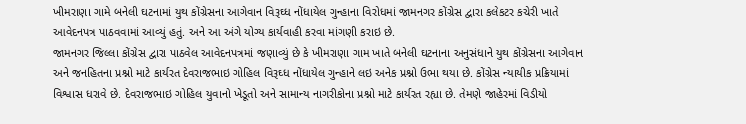ખીમરાણા ગામે બનેલી ઘટનામાં યુથ કોંગ્રેસના આગેવાન વિરૂઘ્ધ નોંધાયેલ ગુન્હાના વિરોધમાં જામનગર કોંગ્રેસ દ્વારા કલેકટર કચેરી ખાતે આવેદનપત્ર પાઠવવામાં આવ્યું હતું. અને આ અંગે યોગ્ય કાર્યવાહી કરવા માંગણી કરાઇ છે.
જામનગર જિલ્લા કોંગ્રેસ દ્વારા પાઠવેલ આવેદનપત્રમાં જણાવ્યું છે કે ખીમરાણા ગામ ખાતે બનેલી ઘટનાના અનુસંધાને યુથ કોંગ્રેસના આગેવાન અને જનહિતના પ્રશ્નો માટે કાર્યરત દેવરાજભાઇ ગોહિલ વિરૂઘ્ધ નોંધાયેલ ગુન્હાને લઇ અનેક પ્રશ્નો ઉભા થયા છે. કોંગ્રેસ ન્યાયીક પ્રક્રિયામાં વિશ્વાસ ધરાવે છે. દેવરાજભાઇ ગોહિલ યુવાનો ખેડૂતો અને સામાન્ય નાગરીકોના પ્રશ્નો માટે કાર્યરત રહ્યા છે. તેમણે જાહેરમાં વિડીયો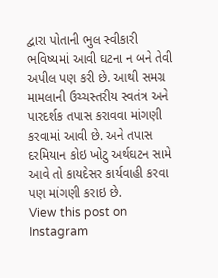દ્વારા પોતાની ભુલ સ્વીકારી ભવિષ્યમાં આવી ઘટના ન બને તેવી અપીલ પણ કરી છે. આથી સમગ્ર મામલાની ઉચ્ચસ્તરીય સ્વતંત્ર અને પારદર્શક તપાસ કરાવવા માંગણી કરવામાં આવી છે. અને તપાસ દરમિયાન કોઇ ખોટુ અર્થઘટન સામે આવે તો કાયદેસર કાર્યવાહી કરવા પણ માંગણી કરાઇ છે.
View this post on Instagram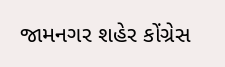જામનગર શહેર કોંગ્રેસ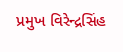પ્રમુખ વિરેન્દ્રસિંહ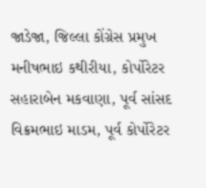જાડેજા, જિલ્લા કોંગ્રેસ પ્રમુખ મનીષભાઇ કથીરીયા, કોર્પોરેટર સહારાબેન મકવાણા, પૂર્વ સાંસદ વિક્રમભાઇ માડમ, પૂર્વ કોર્પોરેટર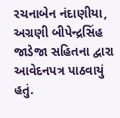રચનાબેન નંદાણીયા, અગ્રણી બીપેન્દ્રસિંહ જાડેજા સહિતના દ્વારા આવેદનપત્ર પાઠવાયું હતું.